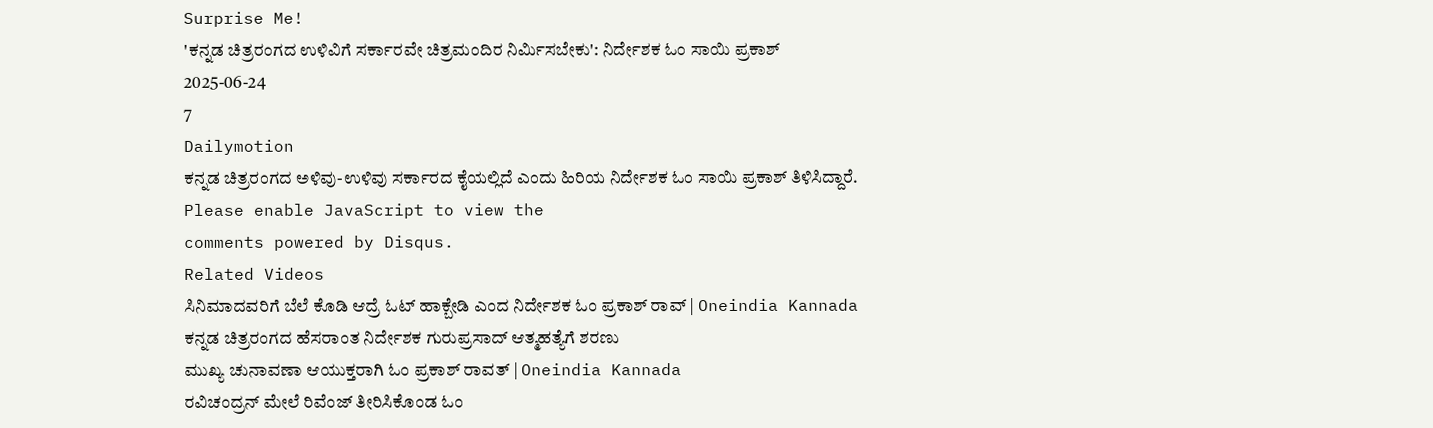Surprise Me!
'ಕನ್ನಡ ಚಿತ್ರರಂಗದ ಉಳಿವಿಗೆ ಸರ್ಕಾರವೇ ಚಿತ್ರಮಂದಿರ ನಿರ್ಮಿಸಬೇಕು': ನಿರ್ದೇಶಕ ಓಂ ಸಾಯಿ ಪ್ರಕಾಶ್
2025-06-24
7
Dailymotion
ಕನ್ನಡ ಚಿತ್ರರಂಗದ ಅಳಿವು-ಉಳಿವು ಸರ್ಕಾರದ ಕೈಯಲ್ಲಿದೆ ಎಂದು ಹಿರಿಯ ನಿರ್ದೇಶಕ ಓಂ ಸಾಯಿ ಪ್ರಕಾಶ್ ತಿಳಿಸಿದ್ದಾರೆ.
Please enable JavaScript to view the
comments powered by Disqus.
Related Videos
ಸಿನಿಮಾದವರಿಗೆ ಬೆಲೆ ಕೊಡಿ ಆದ್ರೆ ಓಟ್ ಹಾಕ್ಬೇಡಿ ಎಂದ ನಿರ್ದೇಶಕ ಓಂ ಪ್ರಕಾಶ್ ರಾವ್ | Oneindia Kannada
ಕನ್ನಡ ಚಿತ್ರರಂಗದ ಹೆಸರಾಂತ ನಿರ್ದೇಶಕ ಗುರುಪ್ರಸಾದ್ ಆತ್ಮಹತ್ಯೆಗೆ ಶರಣು
ಮುಖ್ಯ ಚುನಾವಣಾ ಆಯುಕ್ತರಾಗಿ ಓಂ ಪ್ರಕಾಶ್ ರಾವತ್ | Oneindia Kannada
ರವಿಚಂದ್ರನ್ ಮೇಲೆ ರಿವೆಂಜ್ ತೀರಿಸಿಕೊಂಡ ಓಂ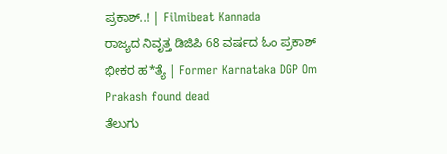ಪ್ರಕಾಶ್..! | Filmibeat Kannada
ರಾಜ್ಯದ ನಿವೃತ್ತ ಡಿಜಿಪಿ 68 ವರ್ಷದ ಓಂ ಪ್ರಕಾಶ್ ಭೀಕರ ಹ*ತ್ಯೆ | Former Karnataka DGP Om Prakash found dead
ತೆಲುಗು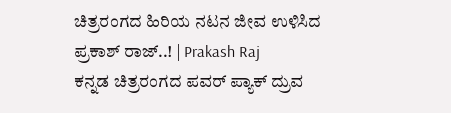ಚಿತ್ರರಂಗದ ಹಿರಿಯ ನಟನ ಜೀವ ಉಳಿಸಿದ ಪ್ರಕಾಶ್ ರಾಜ್..! | Prakash Raj
ಕನ್ನಡ ಚಿತ್ರರಂಗದ ಪವರ್ ಪ್ಯಾಕ್ ದ್ರುವ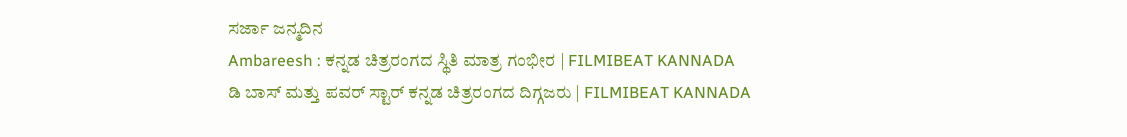ಸರ್ಜಾ ಜನ್ಮದಿನ
Ambareesh : ಕನ್ನಡ ಚಿತ್ರರಂಗದ ಸ್ಥಿತಿ ಮಾತ್ರ ಗಂಭೀರ | FILMIBEAT KANNADA
ಡಿ ಬಾಸ್ ಮತ್ತು ಪವರ್ ಸ್ಟಾರ್ ಕನ್ನಡ ಚಿತ್ರರಂಗದ ದಿಗ್ಗಜರು | FILMIBEAT KANNADA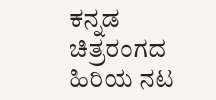ಕನ್ನಡ ಚಿತ್ರರಂಗದ ಹಿರಿಯ ನಟ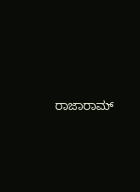ರಾಜಾರಾಮ್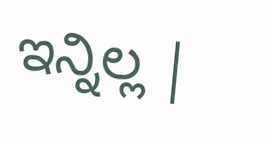ಇನ್ನಿಲ್ಲ |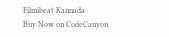Filmibeat Kannada
Buy Now on CodeCanyon